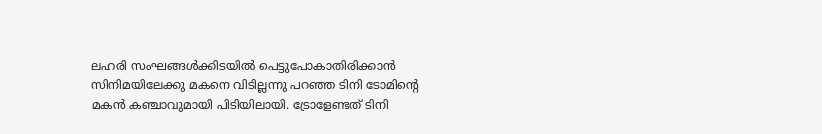ലഹരി സംഘങ്ങള്‍ക്കിടയില്‍ പെട്ടുപോകാതിരിക്കാന്‍ സിനിമയിലേക്കു മകനെ വിടില്ലന്നു പറഞ്ഞ ടിനി ടോമിന്റെ മകന്‍ കഞ്ചാവുമായി പിടിയിലായി. ട്രോളേണ്ടത് ടിനി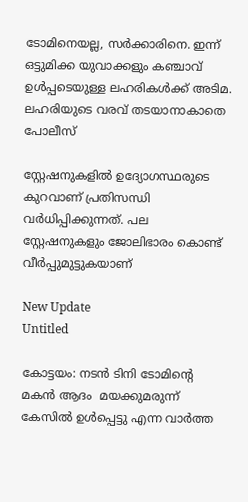ടോമിനെയല്ല, സര്‍ക്കാരിനെ. ഇന്ന് ഒട്ടുമിക്ക യുവാക്കളും കഞ്ചാവ് ഉള്‍പ്പടെയുള്ള ലഹരികള്‍ക്ക് അടിമ. ലഹരിയുടെ വരവ് തടയാനാകാതെ പോലീസ്

സ്റ്റേഷനുകളില്‍ ഉദ്യോഗസ്ഥരുടെ കുറവാണ് പ്രതിസന്ധി വര്‍ധിപ്പിക്കുന്നത്. പല സ്റ്റേഷനുകളും ജോലിഭാരം കൊണ്ട് വീര്‍പ്പുമുട്ടുകയാണ്

New Update
Untitled

കോട്ടയം: നടന്‍ ടിനി ടോമിന്റെ മകന്‍ ആദം  മയക്കുമരുന്ന് കേസില്‍ ഉള്‍പ്പെട്ടു എന്ന വാര്‍ത്ത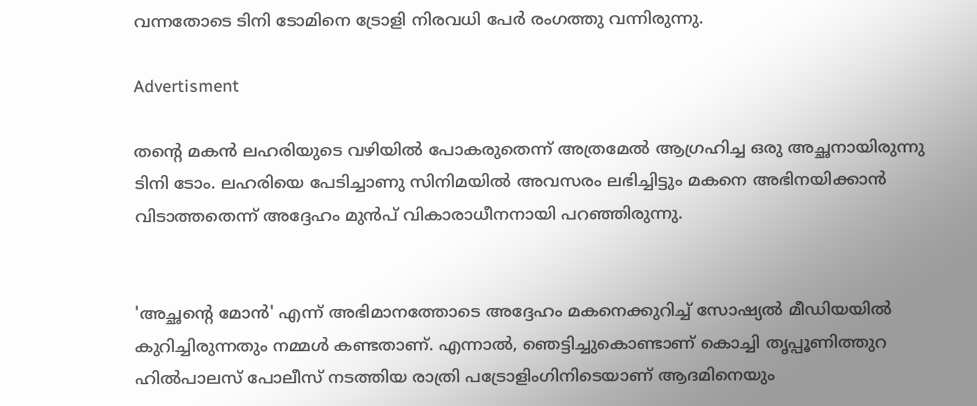വന്നതോടെ ടിനി ടോമിനെ ട്രോളി നിരവധി പേര്‍ രംഗത്തു വന്നിരുന്നു.

Advertisment

തന്റെ മകന്‍ ലഹരിയുടെ വഴിയില്‍ പോകരുതെന്ന് അത്രമേല്‍ ആഗ്രഹിച്ച ഒരു അച്ഛനായിരുന്നു ടിനി ടോം. ലഹരിയെ പേടിച്ചാണു സിനിമയില്‍ അവസരം ലഭിച്ചിട്ടും മകനെ അഭിനയിക്കാന്‍ വിടാത്തതെന്ന് അദ്ദേഹം മുന്‍പ് വികാരാധീനനായി പറഞ്ഞിരുന്നു.


'അച്ഛന്റെ മോന്‍' എന്ന് അഭിമാനത്തോടെ അദ്ദേഹം മകനെക്കുറിച്ച് സോഷ്യല്‍ മീഡിയയില്‍ കുറിച്ചിരുന്നതും നമ്മള്‍ കണ്ടതാണ്. എന്നാല്‍, ഞെട്ടിച്ചുകൊണ്ടാണ് കൊച്ചി തൃപ്പൂണിത്തുറ ഹില്‍പാലസ് പോലീസ് നടത്തിയ രാത്രി പട്രോളിംഗിനിടെയാണ് ആദമിനെയും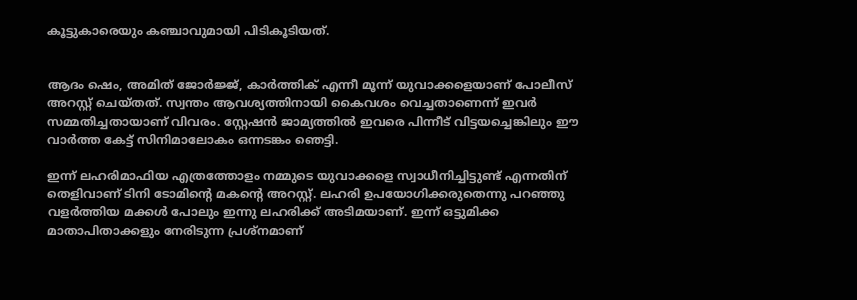കൂട്ടുകാരെയും കഞ്ചാവുമായി പിടികൂടിയത്.


ആദം ഷെം, അമിത് ജോര്‍ജ്ജ്, കാര്‍ത്തിക് എന്നീ മൂന്ന് യുവാക്കളെയാണ് പോലീസ് അറസ്റ്റ് ചെയ്തത്. സ്വന്തം ആവശ്യത്തിനായി കൈവശം വെച്ചതാണെന്ന് ഇവര്‍ സമ്മതിച്ചതായാണ് വിവരം. സ്റ്റേഷന്‍ ജാമ്യത്തില്‍ ഇവരെ പിന്നീട് വിട്ടയച്ചെങ്കിലും ഈ വാര്‍ത്ത കേട്ട് സിനിമാലോകം ഒന്നടങ്കം ഞെട്ടി.

ഇന്ന് ലഹരിമാഫിയ എത്രത്തോളം നമ്മുടെ യുവാക്കളെ സ്വാധീനിച്ചിട്ടുണ്ട് എന്നതിന് തെളിവാണ് ടിനി ടോമിന്റെ മകന്റെ അറസ്റ്റ്. ലഹരി ഉപയോഗിക്കരുതെന്നു പറഞ്ഞു വളര്‍ത്തിയ മക്കള്‍ പോലും ഇന്നു ലഹരിക്ക് അടിമയാണ്. ഇന്ന് ഒട്ടുമിക്ക മാതാപിതാക്കളും നേരിടുന്ന പ്രശ്നമാണ്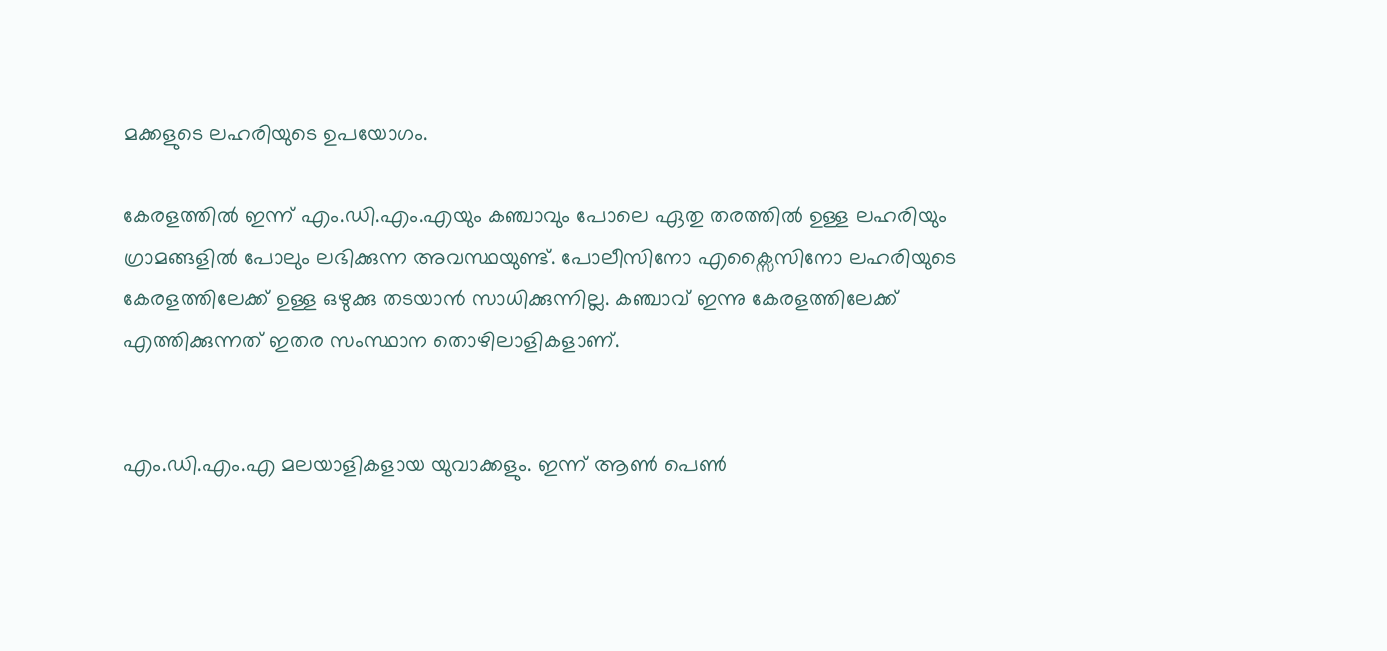മക്കളുടെ ലഹരിയുടെ ഉപയോഗം.

കേരളത്തില്‍ ഇന്ന് എം.ഡി.എം.എയും കഞ്ചാവും പോലെ ഏതു തരത്തില്‍ ഉള്ള ലഹരിയും  ഗ്രാമങ്ങളില്‍ പോലും ലഭിക്കുന്ന അവസ്ഥയുണ്ട്. പോലീസിനോ എക്സൈസിനോ ലഹരിയുടെ കേരളത്തിലേക്ക് ഉള്ള ഒഴുക്കു തടയാന്‍ സാധിക്കുന്നില്ല. കഞ്ചാവ് ഇന്നു കേരളത്തിലേക്ക് എത്തിക്കുന്നത് ഇതര സംസ്ഥാന തൊഴിലാളികളാണ്.


എം.ഡി.എം.എ മലയാളികളായ യുവാക്കളും. ഇന്ന് ആണ്‍ പെണ്‍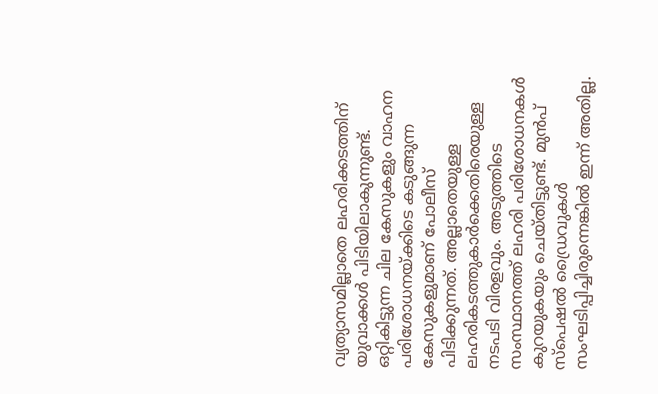വ്യത്യാസമില്ലാതെ ലഹരിക്കടത്തിന് യുവാക്കള്‍ പിടിയിലാകുന്നുണ്ട്. ഒറ്റികിട്ടുന്ന ചില കേസുകളും വാഹന പരിശോധനയ്ക്കിടെ കടുങ്ങുന്ന കേസുകളുമാണ് പോലീസ് പിടിക്കുന്നത്. അല്ലാതെയുള്ള ലഹരികടത്തുകാര്‍ക്കെതിരെയുള്ള നടപടി വിരളവും. അടുത്തിടെ സംസ്ഥാനത്ത് ലഹരി പരിശോധനകള്‍ കുറയുകയും ചെയ്തിട്ടുണ്ട്. മുന്‍പ് സ്‌പെഷല്‍ ഡ്രൈവുകള്‍ സംഘടിപ്പിച്ചിരുന്നെങ്കില്‍ ഇന്ന് അതില്ല.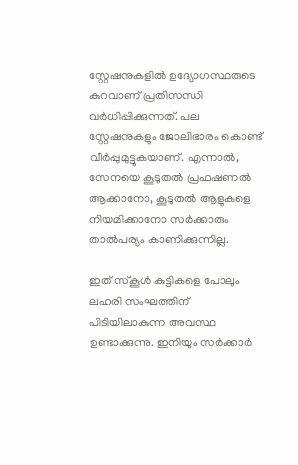സ്റ്റേഷനുകളില്‍ ഉദ്യോഗസ്ഥരുടെ കുറവാണ് പ്രതിസന്ധി വര്‍ധിപ്പിക്കുന്നത്. പല സ്റ്റേഷനുകളും ജോലിഭാരം കൊണ്ട് വീര്‍പ്പുമുട്ടുകയാണ്. എന്നാല്‍, സേനയെ കൂടുതല്‍ പ്രഫഷണല്‍ ആക്കാനോ, കൂടുതല്‍ ആളുകളെ നിയമിക്കാനോ സര്‍ക്കാരും താല്‍പര്യം കാണിക്കുന്നില്ല.

ഇത് സ്‌കൂള്‍ കുട്ടികളെ പോലും ലഹരി സംഘത്തിന് പിടിയിലാകുന്ന അവസ്ഥ ഉണ്ടാക്കുന്നു. ഇനിയും സര്‍ക്കാര്‍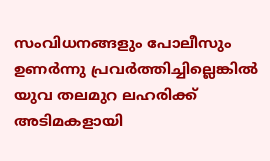സംവിധനങ്ങളും പോലീസും ഉണര്‍ന്നു പ്രവര്‍ത്തിച്ചില്ലെങ്കില്‍ യുവ തലമുറ ലഹരിക്ക് അടിമകളായി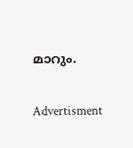മാറും.

Advertisment